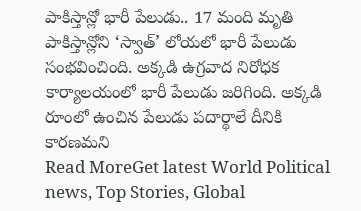పాకిస్తాన్లో భారీ పేలుడు.. 17 మంది మృతి
పాకిస్తాన్లోని ‘స్వాత్’ లోయలో భారీ పేలుడు సంభవించింది. అక్కడి ఉగ్రవాద నిరోధక కార్యాలయంలో భారీ పేలుడు జరిగింది. అక్కడి రూంలో ఉంచిన పేలుడు పదార్థాలే దీనికి కారణమని
Read MoreGet latest World Political news, Top Stories, Global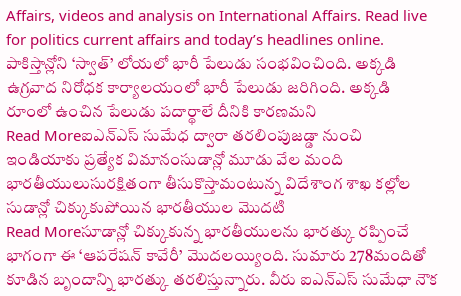Affairs, videos and analysis on International Affairs. Read live for politics current affairs and today’s headlines online.
పాకిస్తాన్లోని ‘స్వాత్’ లోయలో భారీ పేలుడు సంభవించింది. అక్కడి ఉగ్రవాద నిరోధక కార్యాలయంలో భారీ పేలుడు జరిగింది. అక్కడి రూంలో ఉంచిన పేలుడు పదార్థాలే దీనికి కారణమని
Read Moreఐఎన్ఎస్ సుమేధ ద్వారా తరలింపుజడ్డా నుంచి ఇండియాకు ప్రత్యేక విమానంసుడాన్లో మూడు వేల మంది భారతీయులుసురక్షితంగా తీసుకొస్తామంటున్న విదేశాంగ శాఖ కల్లోల సుడాన్లో చిక్కుకుపోయిన భారతీయుల మొదటి
Read Moreసూడాన్లో చిక్కుకున్న భారతీయులను భారత్కు రప్పించే భాగంగా ఈ ‘ఆపరేషన్ కావేరీ’ మొదలయ్యింది. సుమారు 278మందితో కూడిన బృందాన్ని భారత్కు తరలిస్తున్నారు. వీరు ఐఎన్ఎస్ సుమేధా నౌక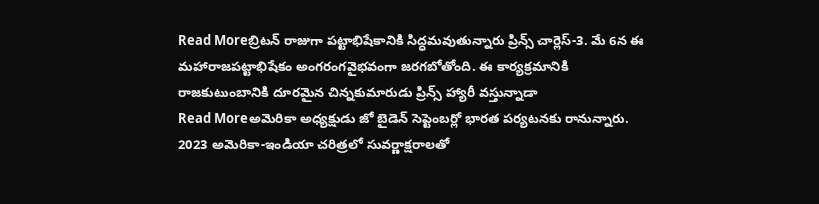Read Moreబ్రిటన్ రాజుగా పట్టాభిషేకానికి సిద్ధమవుతున్నారు ప్రిన్స్ చార్లెస్-3. మే 6న ఈ మహారాజపట్టాభిషేకం అంగరంగవైభవంగా జరగబోతోంది. ఈ కార్యక్రమానికి రాజకుటుంబానికి దూరమైన చిన్నకుమారుడు ప్రిన్స్ హ్యారీ వస్తున్నాడా
Read Moreఅమెరికా అధ్యక్షుడు జో బైడెన్ సెప్టెంబర్లో భారత పర్యటనకు రానున్నారు. 2023 అమెరికా-ఇండియా చరిత్రలో సువర్ణాక్షరాలతో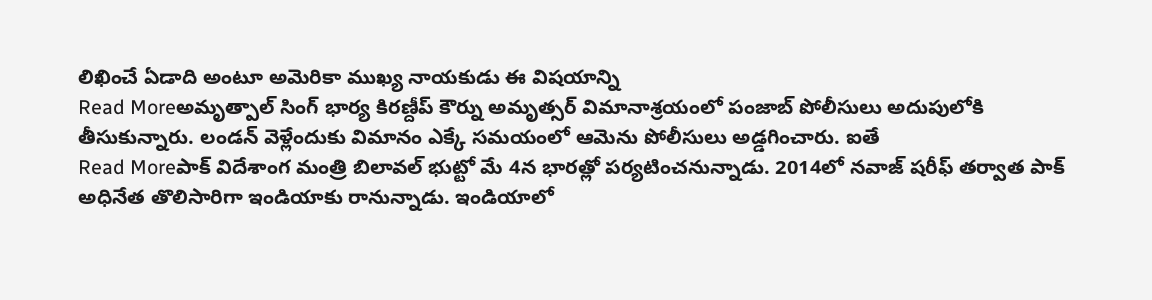లిఖించే ఏడాది అంటూ అమెరికా ముఖ్య నాయకుడు ఈ విషయాన్ని
Read Moreఅమృత్పాల్ సింగ్ భార్య కిరణ్దీప్ కౌర్ను అమృత్సర్ విమానాశ్రయంలో పంజాబ్ పోలీసులు అదుపులోకి తీసుకున్నారు. లండన్ వెళ్లేందుకు విమానం ఎక్కే సమయంలో ఆమెను పోలీసులు అడ్డగించారు. ఐతే
Read Moreపాక్ విదేశాంగ మంత్రి బిలావల్ భుట్టో మే 4న భారత్లో పర్యటించనున్నాడు. 2014లో నవాజ్ షరీఫ్ తర్వాత పాక్ అధినేత తొలిసారిగా ఇండియాకు రానున్నాడు. ఇండియాలో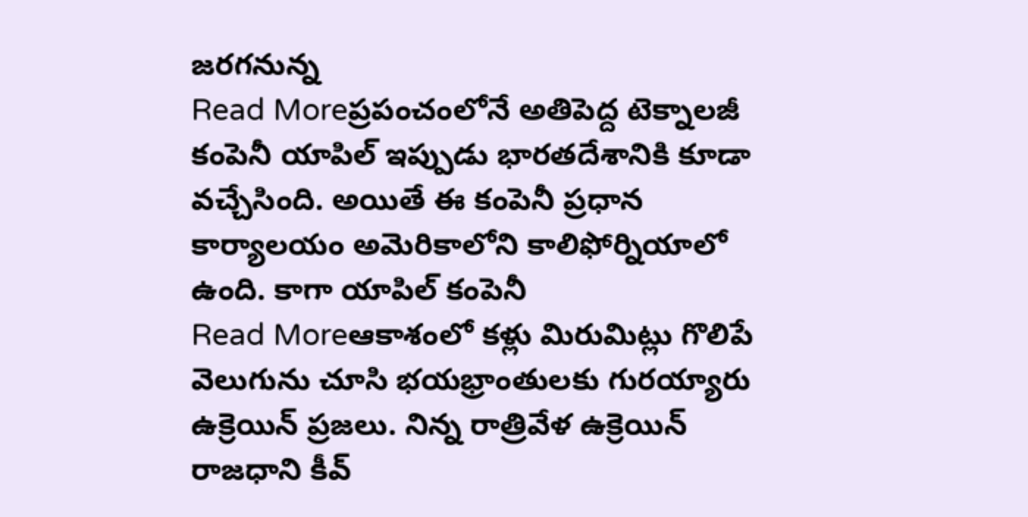జరగనున్న
Read Moreప్రపంచంలోనే అతిపెద్ద టెక్నాలజీ కంపెనీ యాపిల్ ఇప్పుడు భారతదేశానికి కూడా వచ్చేసింది. అయితే ఈ కంపెనీ ప్రధాన కార్యాలయం అమెరికాలోని కాలిఫోర్నియాలో ఉంది. కాగా యాపిల్ కంపెనీ
Read Moreఆకాశంలో కళ్లు మిరుమిట్లు గొలిపే వెలుగును చూసి భయభ్రాంతులకు గురయ్యారు ఉక్రెయిన్ ప్రజలు. నిన్న రాత్రివేళ ఉక్రెయిన్ రాజధాని కీవ్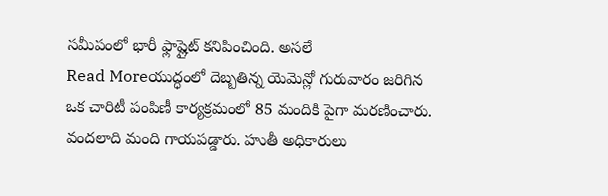సమీపంలో భారీ ఫ్లాష్లైట్ కనిపించింది. అసలే
Read Moreయుద్ధంలో దెబ్బతిన్న యెమెన్లో గురువారం జరిగిన ఒక చారిటీ పంపిణీ కార్యక్రమంలో 85 మందికి పైగా మరణించారు. వందలాది మంది గాయపడ్డారు. హుతీ అధికారులు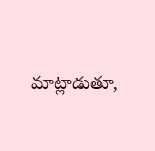మాట్లాడుతూ,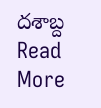దశాబ్ద
Read More